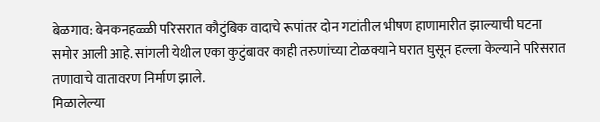बेळगाव: बेनकनहळ्ळी परिसरात कौटुंबिक वादाचे रूपांतर दोन गटांतील भीषण हाणामारीत झाल्याची घटना समोर आली आहे. सांगली येथील एका कुटुंबावर काही तरुणांच्या टोळक्याने घरात घुसून हल्ला केल्याने परिसरात तणावाचे वातावरण निर्माण झाले.
मिळालेल्या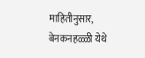माहितीनुसार, बेनकनहळ्ळी येथे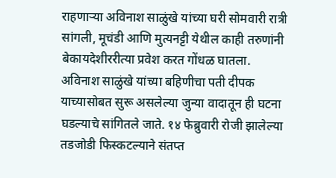राहणाऱ्या अविनाश साळुंखे यांच्या घरी सोमवारी रात्री सांगली, मूचंडी आणि मुत्यनट्टी येथील काही तरुणांनी बेकायदेशीररीत्या प्रवेश करत गोंधळ घातला. अविनाश साळुंखे यांच्या बहिणीचा पती दीपक याच्यासोबत सुरू असलेल्या जुन्या वादातून ही घटना घडल्याचे सांगितले जाते. १४ फेब्रुवारी रोजी झालेल्या तडजोडी फिस्कटल्याने संतप्त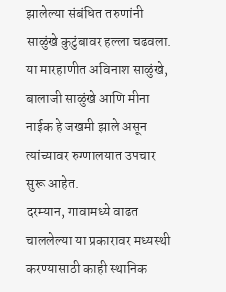झालेल्या संबंधित तरुणांनी साळुंखे कुटुंबावर हल्ला चढवला.
या मारहाणीत अविनाश साळुंखे, बालाजी साळुंखे आणि मीना नाईक हे जखमी झाले असून त्यांच्यावर रुग्णालयात उपचार सुरू आहेत.
दरम्यान, गावामध्ये वाढत चाललेल्या या प्रकारावर मध्यस्थी करण्यासाठी काही स्थानिक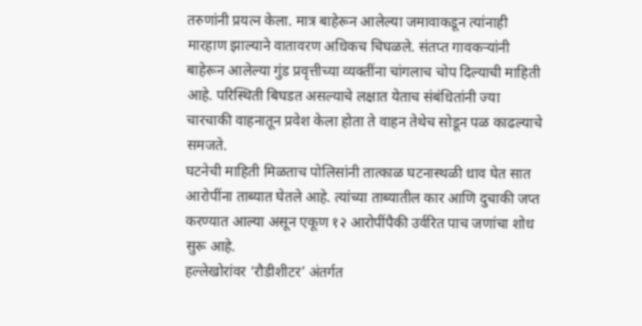तरुणांनी प्रयत्न केला. मात्र बाहेरून आलेल्या जमावाकडून त्यांनाही मारहाण झाल्याने वातावरण अधिकच चिघळले. संतप्त गावकऱ्यांनी बाहेरून आलेल्या गुंड प्रवृत्तीच्या व्यक्तींना चांगलाच चोप दिल्याची माहिती आहे. परिस्थिती बिघडत असल्याचे लक्षात येताच संबंधितांनी ज्या चारचाकी वाहनातून प्रवेश केला होता ते वाहन तेथेच सोडून पळ काढल्याचे समजते.
घटनेची माहिती मिळताच पोलिसांनी तात्काळ घटनास्थळी धाव घेत सात आरोपींना ताब्यात घेतले आहे. त्यांच्या ताब्यातील कार आणि दुचाकी जप्त करण्यात आल्या असून एकूण १२ आरोपींपैकी उर्वरित पाच जणांचा शोध सुरू आहे.
हल्लेखोरांवर ‘रौडीशीटर’ अंतर्गत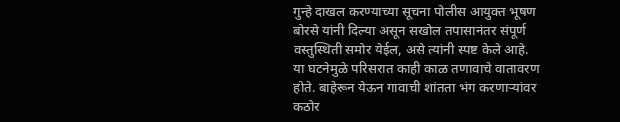गुन्हे दाखल करण्याच्या सूचना पोलीस आयुक्त भूषण बोरसे यांनी दिल्या असून सखोल तपासानंतर संपूर्ण वस्तुस्थिती समोर येईल, असे त्यांनी स्पष्ट केले आहे.
या घटनेमुळे परिसरात काही काळ तणावाचे वातावरण होते. बाहेरून येऊन गावाची शांतता भंग करणाऱ्यांवर कठोर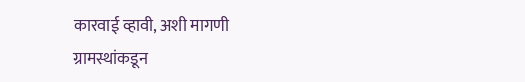कारवाई व्हावी, अशी मागणी ग्रामस्थांकडून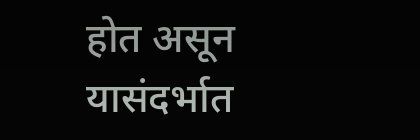होत असून यासंदर्भात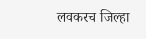लवकरच जिल्हा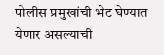पोलीस प्रमुखांची भेट घेण्यात येणार असल्याची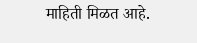माहिती मिळत आहे.